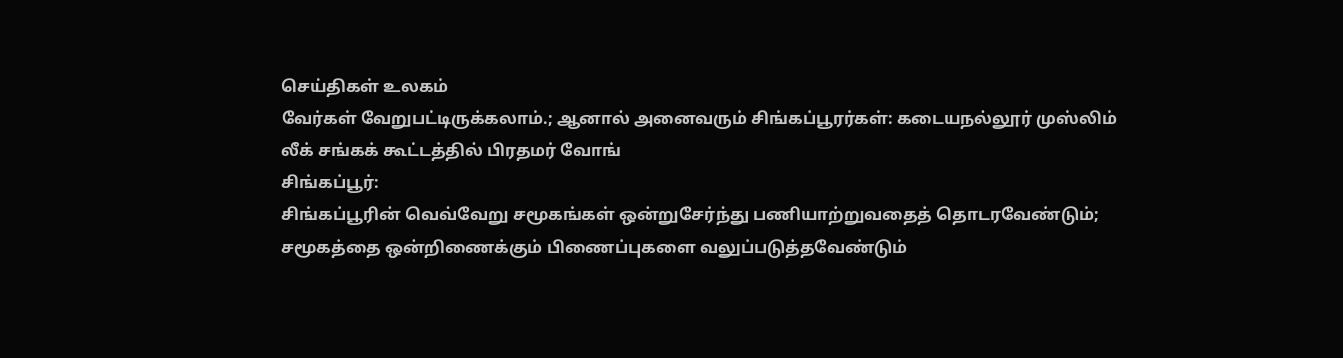செய்திகள் உலகம்
வேர்கள் வேறுபட்டிருக்கலாம்.; ஆனால் அனைவரும் சிங்கப்பூரர்கள்: கடையநல்லூர் முஸ்லிம் லீக் சங்கக் கூட்டத்தில் பிரதமர் வோங்
சிங்கப்பூர்:
சிங்கப்பூரின் வெவ்வேறு சமூகங்கள் ஒன்றுசேர்ந்து பணியாற்றுவதைத் தொடரவேண்டும்; சமூகத்தை ஒன்றிணைக்கும் பிணைப்புகளை வலுப்படுத்தவேண்டும்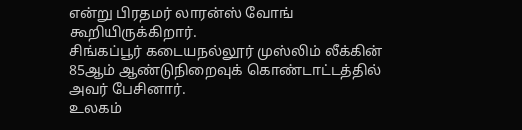என்று பிரதமர் லாரன்ஸ் வோங் கூறியிருக்கிறார்.
சிங்கப்பூர் கடையநல்லூர் முஸ்லிம் லீக்கின் 85ஆம் ஆண்டுநிறைவுக் கொண்டாட்டத்தில் அவர் பேசினார்.
உலகம்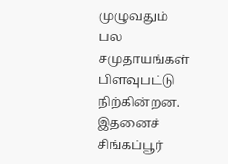முழுவதும் பல சமுதாயங்கள் பிளவுபட்டு நிற்கின்றன.
இதனைச் சிங்கப்பூர்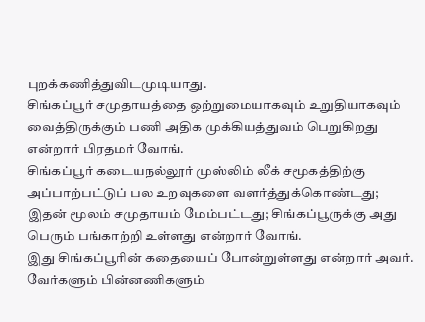புறக்கணித்துவிடமுடியாது.
சிங்கப்பூர் சமுதாயத்தை ஒற்றுமையாகவும் உறுதியாகவும் வைத்திருக்கும் பணி அதிக முக்கியத்துவம் பெறுகிறது என்றார் பிரதமர் வோங்.
சிங்கப்பூர் கடையநல்லூர் முஸ்லிம் லீக் சமூகத்திற்கு அப்பாற்பட்டுப் பல உறவுகளை வளர்த்துக்கொண்டது;
இதன் மூலம் சமுதாயம் மேம்பட்டது; சிங்கப்பூருக்கு அது பெரும் பங்காற்றி உள்ளது என்றார் வோங்.
இது சிங்கப்பூரின் கதையைப் போன்றுள்ளது என்றார் அவர்.
வேர்களும் பின்னணிகளும்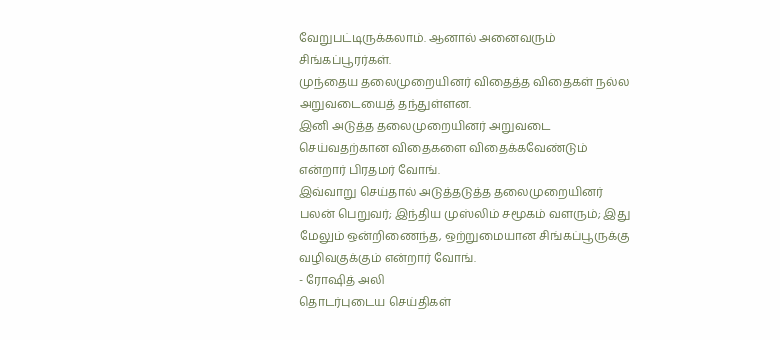வேறுபட்டிருக்கலாம். ஆனால் அனைவரும் சிங்கப்பூரர்கள்.
முந்தைய தலைமுறையினர் விதைத்த விதைகள் நல்ல அறுவடையைத் தந்துள்ளன.
இனி அடுத்த தலைமுறையினர் அறுவடை செய்வதற்கான விதைகளை விதைக்கவேண்டும் என்றார் பிரதமர் வோங்.
இவ்வாறு செய்தால் அடுத்தடுத்த தலைமுறையினர் பலன் பெறுவர்; இந்திய முஸ்லிம் சமூகம் வளரும்; இது மேலும் ஒன்றிணைந்த, ஒற்றுமையான சிங்கப்பூருக்கு வழிவகுக்கும் என்றார் வோங்.
- ரோஷித் அலி
தொடர்புடைய செய்திகள்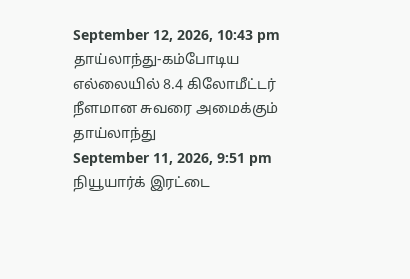September 12, 2026, 10:43 pm
தாய்லாந்து-கம்போடிய எல்லையில் 8.4 கிலோமீட்டர் நீளமான சுவரை அமைக்கும் தாய்லாந்து
September 11, 2026, 9:51 pm
நியூயார்க் இரட்டை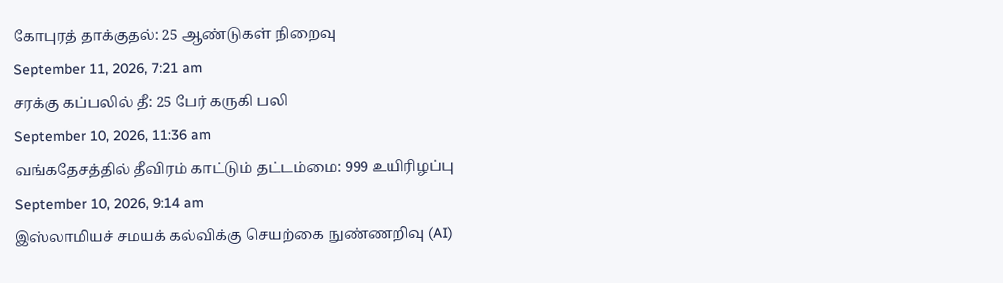கோபுரத் தாக்குதல்: 25 ஆண்டுகள் நிறைவு
September 11, 2026, 7:21 am
சரக்கு கப்பலில் தீ: 25 பேர் கருகி பலி
September 10, 2026, 11:36 am
வங்கதேசத்தில் தீவிரம் காட்டும் தட்டம்மை: 999 உயிரிழப்பு
September 10, 2026, 9:14 am
இஸ்லாமியச் சமயக் கல்விக்கு செயற்கை நுண்ணறிவு (AI)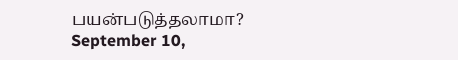பயன்படுத்தலாமா?
September 10,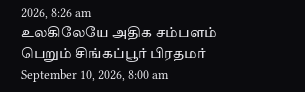2026, 8:26 am
உலகிலேயே அதிக சம்பளம் பெறும் சிங்கப்பூர் பிரதமர்
September 10, 2026, 8:00 am